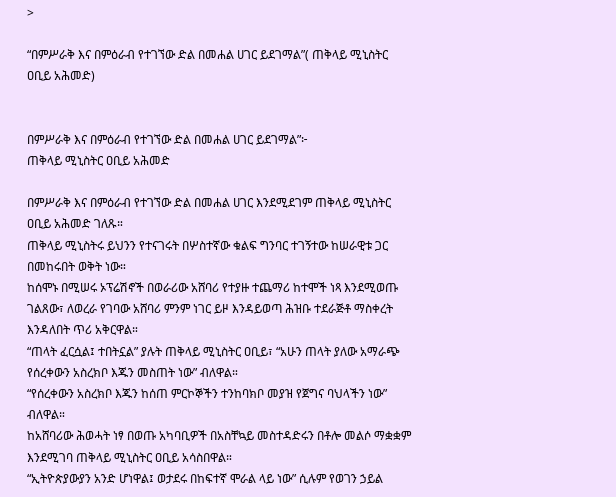>

“በምሥራቅ እና በምዕራብ የተገኘው ድል በመሐል ሀገር ይደገማል”( ጠቅላይ ሚኒስትር ዐቢይ አሕመድ)


በምሥራቅ እና በምዕራብ የተገኘው ድል በመሐል ሀገር ይደገማል”፦
ጠቅላይ ሚኒስትር ዐቢይ አሕመድ

በምሥራቅ እና በምዕራብ የተገኘው ድል በመሐል ሀገር እንደሚደገም ጠቅላይ ሚኒስትር ዐቢይ አሕመድ ገለጹ።
ጠቅላይ ሚኒስትሩ ይህንን የተናገሩት በሦስተኛው ቁልፍ ግንባር ተገኝተው ከሠራዊቱ ጋር በመከሩበት ወቅት ነው።
ከሰሞኑ በሚሠሩ ኦፕሬሽኖች በወራሪው አሸባሪ የተያዙ ተጨማሪ ከተሞች ነጻ እንደሚወጡ ገልጸው፣ ለወረራ የገባው አሸባሪ ምንም ነገር ይዞ እንዳይወጣ ሕዝቡ ተደራጅቶ ማስቀረት እንዳለበት ጥሪ አቅርዋል።
“ጠላት ፈርሷል፤ ተበትኗል” ያሉት ጠቅላይ ሚኒስትር ዐቢይ፣ “አሁን ጠላት ያለው አማራጭ የሰረቀውን አስረክቦ እጁን መስጠት ነው” ብለዋል።
“የሰረቀውን አስረክቦ እጁን ከሰጠ ምርኮኞችን ተንከባክቦ መያዝ የጀግና ባህላችን ነው” ብለዋል።
ከአሸባሪው ሕወሓት ነፃ በወጡ አካባቢዎች በአስቸኳይ መስተዳድሩን በቶሎ መልሶ ማቋቋም እንደሚገባ ጠቅላይ ሚኒስትር ዐቢይ አሳስበዋል።
“ኢትዮጵያውያን አንድ ሆነዋል፤ ወታደሩ በከፍተኛ ሞራል ላይ ነው” ሲሉም የወገን ኃይል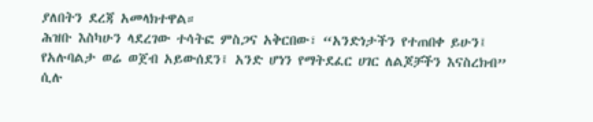ያለበትን ደረጃ አመላክተዋል።
ሕዝቡ እስካሁን ላደረገው ተሳትፎ ምስጋና አቅርበው፣ “አንድነታችን የተጠበቀ ይሁን፤ የአሉባልታ ወሬ ወጀብ አይውሰደን፤ አንድ ሆነን የማትደፈር ሀገር ለልጆቻችን እናስረክብ” ሲሉ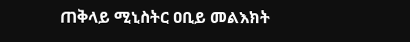ጠቅላይ ሚኒስትር ዐቢይ መልእክት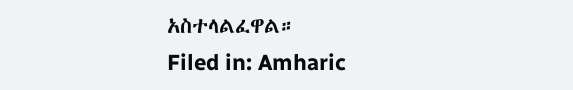አስተላልፈዋል።
Filed in: Amharic